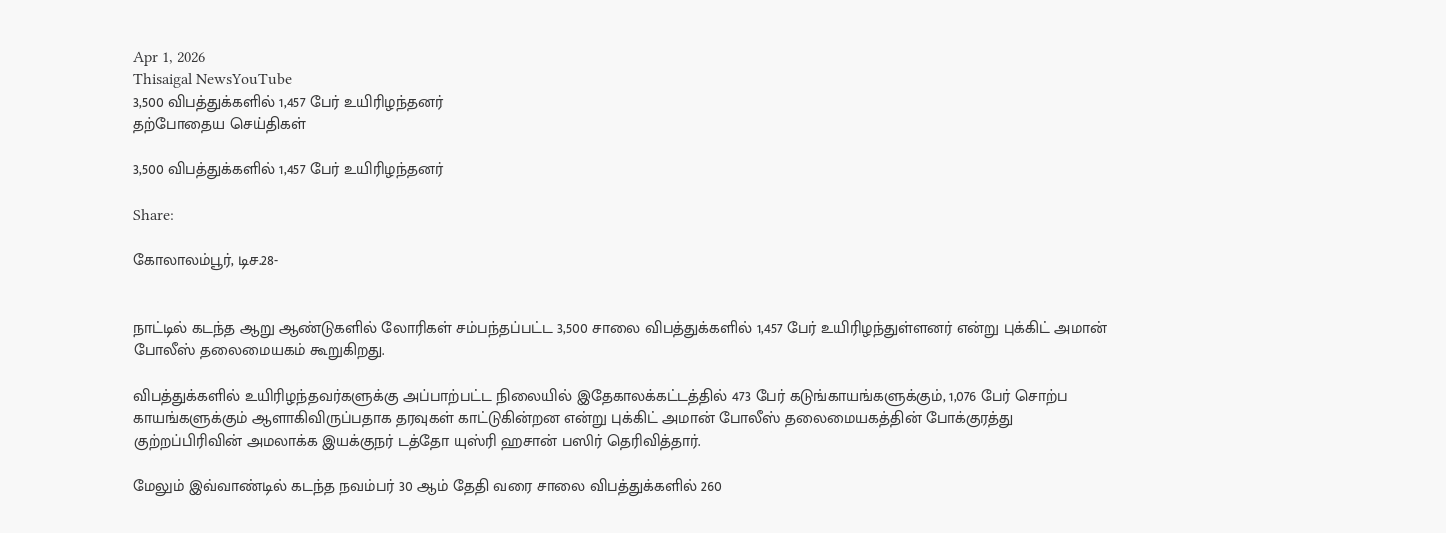Apr 1, 2026
Thisaigal NewsYouTube
3,500 விபத்துக்களில் 1,457 பேர் உயிரிழந்தனர்
தற்போதைய செய்திகள்

3,500 விபத்துக்களில் 1,457 பேர் உயிரிழந்தனர்

Share:

கோலாலம்பூர், டிச.28-


நாட்டில் கடந்த ஆறு ஆண்டுகளில் லோரிகள் சம்பந்தப்பட்ட 3,500 சாலை விபத்துக்களில் 1,457 பேர் உயிரிழந்துள்ளனர் என்று புக்கிட் அமான் போலீஸ் தலைமையகம் கூறுகிறது.

விபத்துக்களில் உயிரிழந்தவர்களுக்கு அப்பாற்பட்ட நிலையில் இதேகாலக்கட்டத்தில் 473 பேர் கடுங்காயங்களுக்கும், 1,076 பேர் சொற்ப காயங்களுக்கும் ஆளாகிவிருப்பதாக தரவுகள் காட்டுகின்றன என்று புக்கிட் அமான் போலீஸ் தலைமையகத்தின் போக்குரத்து குற்றப்பிரிவின் அமலாக்க இயக்குநர் டத்தோ யுஸ்ரி ஹசான் பஸிர் தெரிவித்தார்.

மேலும் இவ்வாண்டில் கடந்த நவம்பர் 30 ஆம் தேதி வரை சாலை விபத்துக்களில் 260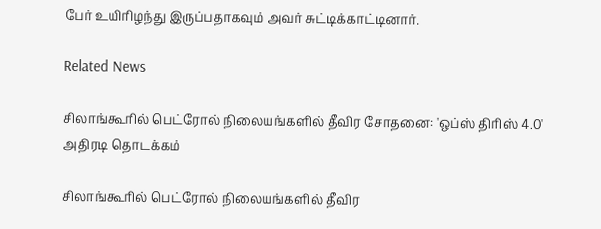பேர் உயிரிழந்து இருப்பதாகவும் அவர் சுட்டிக்காட்டினார்.

Related News

சிலாங்கூரில் பெட்ரோல் நிலையங்களில் தீவிர சோதனை: 'ஒப்ஸ் திரிஸ் 4.0'  அதிரடி தொடக்கம்

சிலாங்கூரில் பெட்ரோல் நிலையங்களில் தீவிர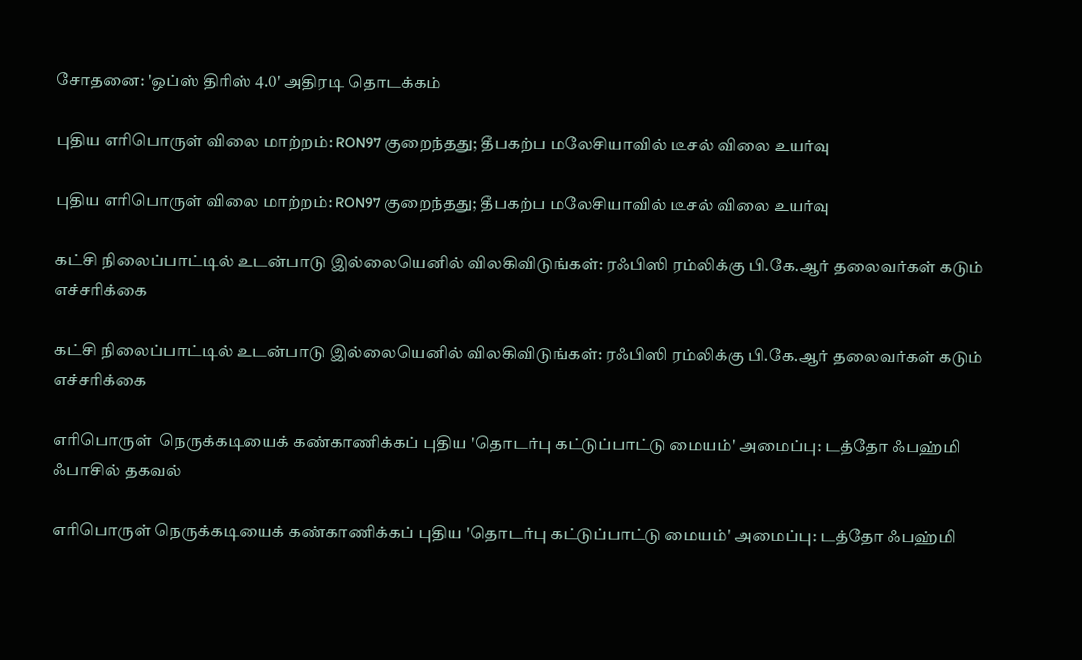சோதனை: 'ஒப்ஸ் திரிஸ் 4.0' அதிரடி தொடக்கம்

புதிய எரிபொருள் விலை மாற்றம்: RON97 குறைந்தது; தீபகற்ப மலேசியாவில் டீசல் விலை உயர்வு

புதிய எரிபொருள் விலை மாற்றம்: RON97 குறைந்தது; தீபகற்ப மலேசியாவில் டீசல் விலை உயர்வு

கட்சி நிலைப்பாட்டில் உடன்பாடு இல்லையெனில் விலகிவிடுங்கள்: ரஃபிஸி ரம்லிக்கு பி.கே.ஆர் தலைவர்கள் கடும் எச்சரிக்கை

கட்சி நிலைப்பாட்டில் உடன்பாடு இல்லையெனில் விலகிவிடுங்கள்: ரஃபிஸி ரம்லிக்கு பி.கே.ஆர் தலைவர்கள் கடும் எச்சரிக்கை

எரிபொருள்  நெருக்கடியைக் கண்காணிக்கப் புதிய 'தொடர்பு கட்டுப்பாட்டு மையம்' அமைப்பு: டத்தோ ஃபஹ்மி ஃபாசில் தகவல்

எரிபொருள் நெருக்கடியைக் கண்காணிக்கப் புதிய 'தொடர்பு கட்டுப்பாட்டு மையம்' அமைப்பு: டத்தோ ஃபஹ்மி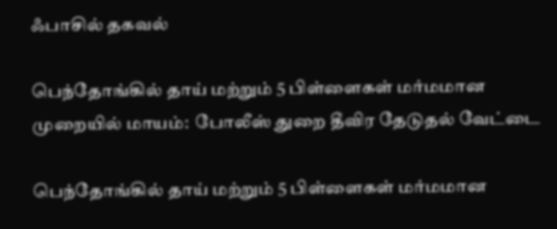ஃபாசில் தகவல்

பெந்தோங்கில் தாய் மற்றும் 5 பிள்ளைகள் மர்மமான முறையில் மாயம்:  போலீஸ் துறை தீவிர தேடுதல் வேட்டை

பெந்தோங்கில் தாய் மற்றும் 5 பிள்ளைகள் மர்மமான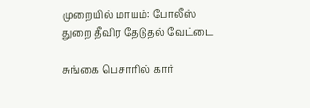முறையில் மாயம்: போலீஸ் துறை தீவிர தேடுதல் வேட்டை

சுங்கை பெசாரில் கார்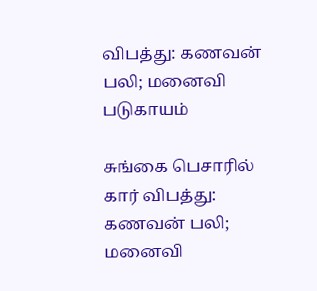விபத்து: கணவன் பலி; மனைவி படுகாயம்

சுங்கை பெசாரில் கார் விபத்து: கணவன் பலி; மனைவி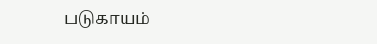படுகாயம்